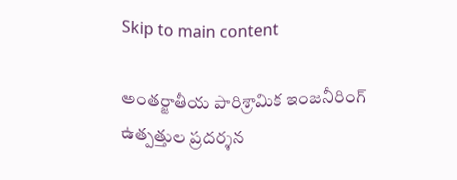Skip to main content

అంతర్జాతీయ పారిశ్రామిక ఇంజనీరింగ్ ఉత్పత్తుల ప్రదర్శన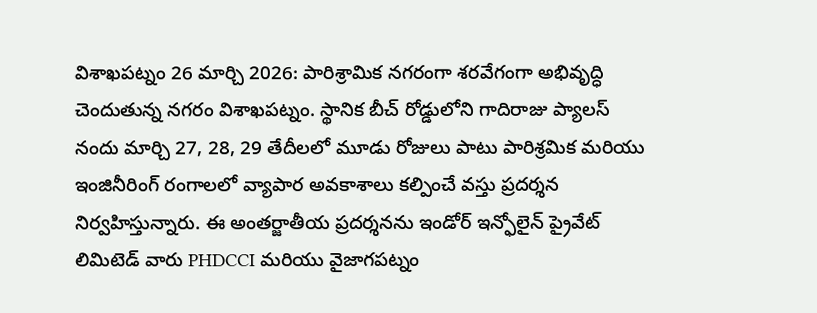విశాఖపట్నం 26 మార్చి 2026: పారిశ్రామిక నగరంగా శరవేగంగా అభివృద్ధి చెందుతున్న నగరం విశాఖపట్నం. స్థానిక బీచ్ రోడ్డులోని గాదిరాజు ప్యాలస్ నందు మార్చి 27, 28, 29 తేదీలలో మూడు రోజులు పాటు పారిశ్రమిక మరియు ఇంజినీరింగ్ రంగాలలో వ్యాపార అవకాశాలు కల్పించే వస్తు ప్రదర్శన నిర్వహిస్తున్నారు. ఈ అంతర్జాతీయ ప్రదర్శనను ఇండోర్ ఇన్ఫోలైన్ ప్రైవేట్ లిమిటెడ్ వారు PHDCCI మరియు వైజాగపట్నం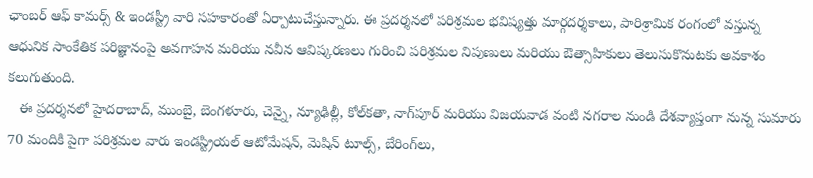ఛాంబర్ ఆఫ్ కామర్స్ & ఇండస్ట్రీ వారి సహకారంతో ఏర్పాటుచేస్తున్నారు. ఈ ప్రదర్శనలో పరిశ్రమల భవిష్యత్తు మార్గదర్శకాలు, పారిశ్రామిక రంగంలో వస్తున్న ఆధునిక సాంకేతిక పరిజ్ఞానంపై అవగాహన మరియు నవీన ఆవిష్కరణలు గురించి పరిశ్రమల నిపుణులు మరియు ఔత్సాహికులు తెలుసుకొనుటకు అవకాశం కలుగుతుంది.
   ఈ ప్రదర్శనలో హైదరాబాద్, ముంబై, బెంగళూరు, చెన్నై, న్యూఢిల్లీ, కోల్‌కతా, నాగ్‌పూర్ మరియు విజయవాడ వంటి నగరాల నుండి దేశవ్యాప్తంగా నున్న సుమారు  70 మందికి పైగా పరిశ్రమల వారు ఇండస్ట్రియల్ ఆటోమేషన్, మెషిన్ టూల్స్, బేరింగ్‌లు,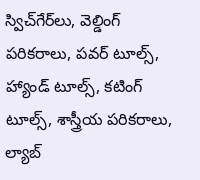స్విచ్‌గేర్‌లు, వెల్డింగ్ పరికరాలు, పవర్ టూల్స్, హ్యాండ్ టూల్స్, కటింగ్ టూల్స్, శాస్త్రీయ పరికరాలు, ల్యాబ్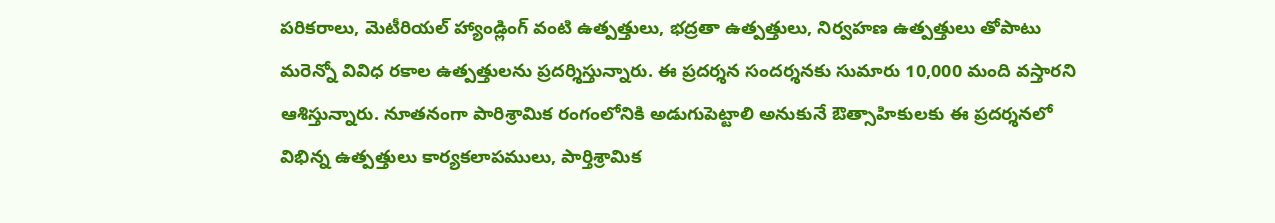పరికరాలు, మెటీరియల్ హ్యాండ్లింగ్ వంటి ఉత్పత్తులు, భద్రతా ఉత్పత్తులు, నిర్వహణ ఉత్పత్తులు తోపాటు మరెన్నో వివిధ రకాల ఉత్పత్తులను ప్రదర్శిస్తున్నారు. ఈ ప్రదర్శన సందర్శనకు సుమారు 10,000 మంది వస్తారని ఆశిస్తున్నారు. నూతనంగా పారిశ్రామిక రంగంలోనికి అడుగుపెట్టాలి అనుకునే ఔత్సాహికులకు ఈ ప్రదర్శనలో విభిన్న ఉత్పత్తులు కార్యకలాపములు, పార్తిశ్రామిక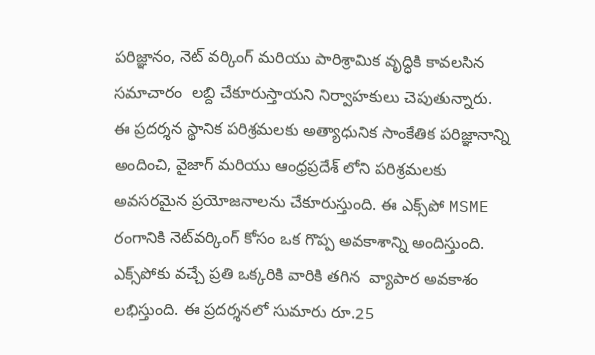పరిజ్ఞానం, నెట్ వర్కింగ్ మరియు పారిశ్రామిక వృద్ధికి కావలసిన సమాచారం  లబ్ది చేకూరుస్తాయని నిర్వాహకులు చెపుతున్నారు.        ఈ ప్రదర్శన స్థానిక పరిశ్రమలకు అత్యాధునిక సాంకేతిక పరిజ్ఞానాన్ని అందించి, వైజాగ్ మరియు ఆంధ్రప్రదేశ్ లోని పరిశ్రమలకు అవసరమైన ప్రయోజనాలను చేకూరుస్తుంది. ఈ ఎక్స్‌పో MSME రంగానికి నెట్‌వర్కింగ్ కోసం ఒక గొప్ప అవకాశాన్ని అందిస్తుంది. ఎక్స్‌పోకు వచ్చే ప్రతి ఒక్కరికి వారికి తగిన  వ్యాపార అవకాశం లభిస్తుంది. ఈ ప్రదర్శనలో సుమారు రూ.25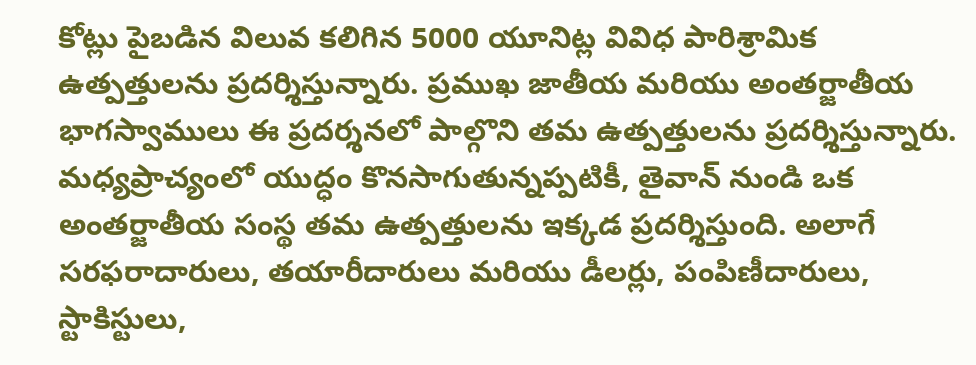కోట్లు పైబడిన విలువ కలిగిన 5000 యూనిట్ల వివిధ పారిశ్రామిక ఉత్పత్తులను ప్రదర్శిస్తున్నారు. ప్రముఖ జాతీయ మరియు అంతర్జాతీయ భాగస్వాములు ఈ ప్రదర్శనలో పాల్గొని తమ ఉత్పత్తులను ప్రదర్శిస్తున్నారు. మధ్యప్రాచ్యంలో యుద్ధం కొనసాగుతున్నప్పటికీ, తైవాన్ నుండి ఒక అంతర్జాతీయ సంస్థ తమ ఉత్పత్తులను ఇక్కడ ప్రదర్శిస్తుంది. అలాగే సరఫరాదారులు, తయారీదారులు మరియు డీలర్లు, పంపిణీదారులు, స్టాకిస్టులు,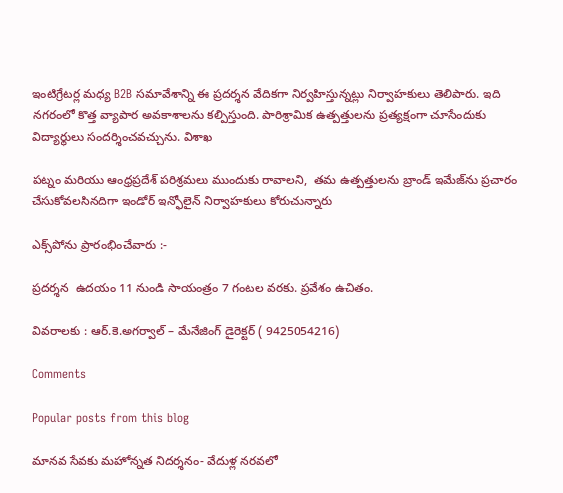ఇంటిగ్రేటర్ల మధ్య B2B సమావేశాన్ని ఈ ప్రదర్శన వేదికగా నిర్వహిస్తున్నట్లు నిర్వాహకులు తెలిపారు. ఇది నగరంలో కొత్త వ్యాపార అవకాశాలను కల్పిస్తుంది. పారిశ్రామిక ఉత్పత్తులను ప్రత్యక్షంగా చూసేందుకు విద్యార్థులు సందర్శించవచ్చును. విశాఖ

పట్నం మరియు ఆంధ్రప్రదేశ్ పరిశ్రమలు ముందుకు రావాలని,  తమ ఉత్పత్తులను బ్రాండ్ ఇమేజ్‌ను ప్రచారం చేసుకోవలసినదిగా ఇండోర్ ఇన్ఫోలైన్ నిర్వాహకులు కోరుచున్నారు

ఎక్స్‌పోను ప్రారంభించేవారు :-

ప్రదర్శన  ఉదయం 11 నుండి సాయంత్రం 7 గంటల వరకు. ప్రవేశం ఉచితం.

వివరాలకు : ఆర్.కె.అగర్వాల్ – మేనేజింగ్ డైరెక్టర్ ( 9425054216)

Comments

Popular posts from this blog

మానవ సేవకు మహోన్నత నిదర్శనం- వేదుళ్ల నరవలో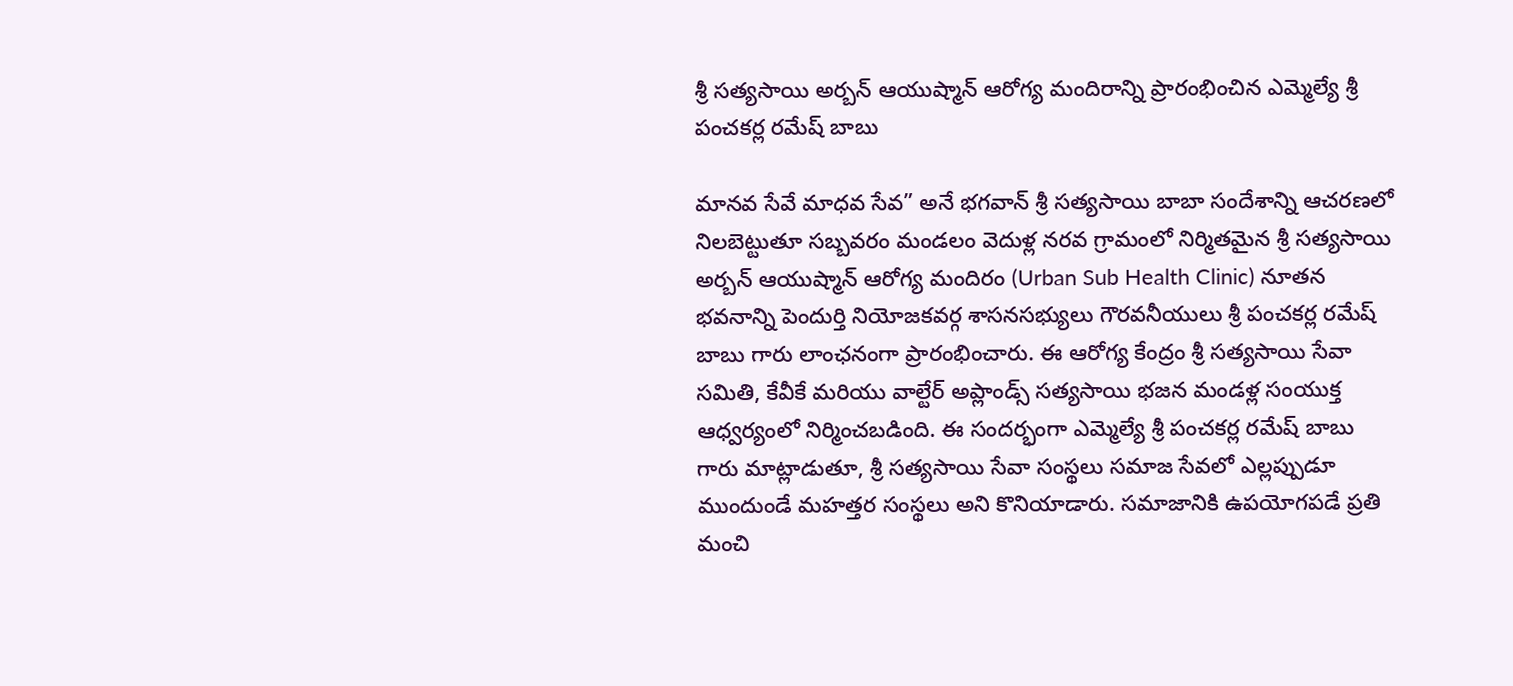శ్రీ సత్యసాయి అర్బన్ ఆయుష్మాన్ ఆరోగ్య మందిరాన్ని ప్రారంభించిన ఎమ్మెల్యే శ్రీ పంచకర్ల రమేష్ బాబు

మానవ సేవే మాధవ సేవ” అనే భగవాన్ శ్రీ సత్యసాయి బాబా సందేశాన్ని ఆచరణలో నిలబెట్టుతూ సబ్బవరం మండలం వెదుళ్ల నరవ గ్రామంలో నిర్మితమైన శ్రీ సత్యసాయి అర్బన్ ఆయుష్మాన్ ఆరోగ్య మందిరం (Urban Sub Health Clinic) నూతన భవనాన్ని పెందుర్తి నియోజకవర్గ శాసనసభ్యులు గౌరవనీయులు శ్రీ పంచకర్ల రమేష్ బాబు గారు లాంఛనంగా ప్రారంభించారు. ఈ ఆరోగ్య కేంద్రం శ్రీ సత్యసాయి సేవా సమితి, కేవీకే మరియు వాల్టేర్ అప్లాండ్స్ సత్యసాయి భజన మండళ్ల సంయుక్త ఆధ్వర్యంలో నిర్మించబడింది. ఈ సందర్భంగా ఎమ్మెల్యే శ్రీ పంచకర్ల రమేష్ బాబు గారు మాట్లాడుతూ, శ్రీ సత్యసాయి సేవా సంస్థలు సమాజ సేవలో ఎల్లప్పుడూ ముందుండే మహత్తర సంస్థలు అని కొనియాడారు. సమాజానికి ఉపయోగపడే ప్రతి మంచి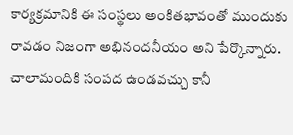కార్యక్రమానికి ఈ సంస్థలు అంకితభావంతో ముందుకు రావడం నిజంగా అభినందనీయం అని పేర్కొన్నారు. చాలామందికి సంపద ఉండవచ్చు కానీ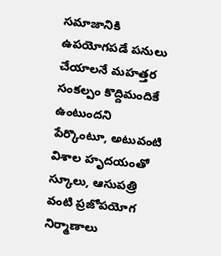సమాజానికి ఉపయోగపడే పనులు చేయాలనే మహత్తర సంకల్పం కొద్దిమందికే ఉంటుందని పేర్కొంటూ, అటువంటి విశాల హృదయంతో స్కూలు, ఆసుపత్రి వంటి ప్రజోపయోగ నిర్మాణాలు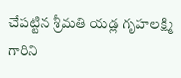చేపట్టిన శ్రీమతి యడ్ల గృహలక్ష్మి గారిని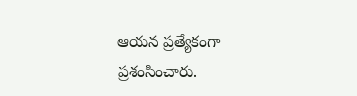ఆయన ప్రత్యేకంగా ప్రశంసించారు.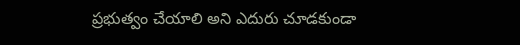ప్రభుత్వం చేయాలి అని ఎదురు చూడకుండా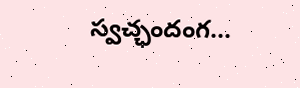స్వచ్ఛందంగ...